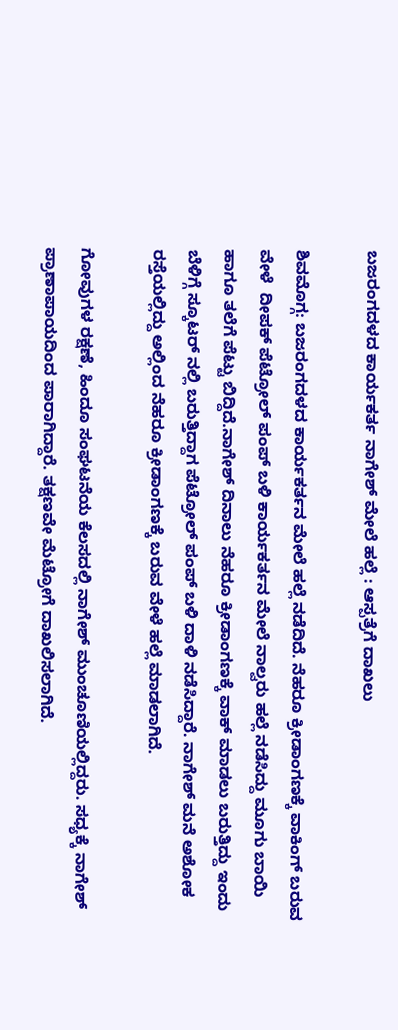ಬಜರಂಗದಳದ ಕಾರ್ಯಕರ್ತ ನಾಗೇಶ್ ಮೇಲೆ ಹಲ್ಲೆ : ಆಸ್ಪತ್ರೆಗೆ ದಾಖಲು

ಶಿವಮೊಗ್ಗ: ಬಜರಂಗದಳದ ಕಾರ್ಯಕರ್ತನ ಮೇಲೆ ಹಲ್ಲೆ ನಡೆದಿದೆ. ನೆಹರೂ ಕ್ರೀಡಾಂಗಣಕ್ಕೆ ವಾಕಿಂಗ್ ಬರುವ ವೇಳೆ  ದೀಪಕ್ ಪೆಟ್ರೋಲ್ ಪಂಪ್ ಬಳಿ ಕಾರ್ಯಕರ್ತನ ಮೇಲೆ ನಾಲ್ವರು ಹಲ್ಲೆ ನಡೆಸಿದ್ದು ಮೂಗು ಬಾಯಿ ಹಾಗೂ ತಲೆಗೆ ಪೆಟ್ಟು ಬಿದ್ದಿದೆ.ನಾಗೇಶ್ ದಿನಾಲು ನೆಹರೂ ಕ್ರೀಡಾಂಗಣಕ್ಕೆ ವಾಕ್ ಮಾಡಲು ಬರುತ್ತಿದ್ದು ಇಂದು ಬೆಳಿಗ್ಗೆ ಸ್ಕೂಟರ್ ನಲ್ಲಿ ಬರುತ್ತಿದ್ದಾಗ ಪೆಟ್ರೋಲ್ ಪಂಪ್ ಬಳಿ ದಾಳಿ ನಡೆಸಿದ್ದಾರೆ. ನಾಗೇಶ್ ಮನೆ ಅಶೋಕ ರಸ್ತೆಯಲ್ಲಿದ್ದು ಅಲ್ಲಿಂದ ನೆಹರೂ ಕ್ರೀಡಾಂಗಣಕ್ಕೆ ಬರುವ ವೇಳೆ ಹಲ್ಲೆ ಮಾಡಲಾಗಿದೆ.

ಗೋವುಗಳ ರಕ್ಷಣೆ, ಹಿಂದೂ ಸಂಘಟನೆಯ ಕೆಲಸದಲ್ಲಿ ನಾಗೇಶ್ ಮುಂಚೂಣಿಯಲ್ಲಿದ್ದರು. ಸಧ್ಯಕ್ಕೆ ನಾಗೇಶ್ ಪ್ರಾಣಾಪಾಯದಿಂದ ಪಾರಾಗಿದ್ದಾರೆ. ತಕ್ಷಣವೇ ಮೆಟ್ರೋಗೆ ದಾಖಲಿಸಲಾಗಿದೆ.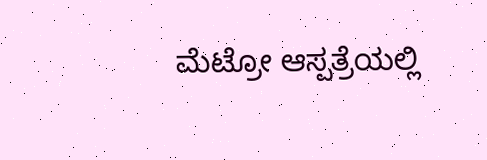ಮೆಟ್ರೋ ಆಸ್ಪತ್ರೆಯಲ್ಲಿ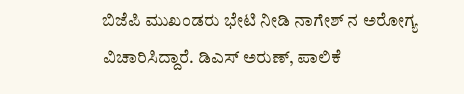ಬಿಜೆಪಿ ಮುಖಂಡರು ಭೇಟಿ ನೀಡಿ ನಾಗೇಶ್ ನ ಅರೋಗ್ಯ ವಿಚಾರಿಸಿದ್ದಾರೆ. ಡಿಎಸ್ ಅರುಣ್, ಪಾಲಿಕೆ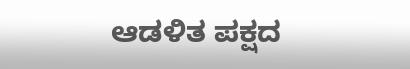ಆಡಳಿತ ಪಕ್ಷದ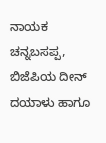ನಾಯಕ ಚನ್ನಬಸಪ್ಪ, ಬಿಜೆಪಿಯ ದೀನ್ ದಯಾಳು ಹಾಗೂ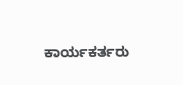ಕಾರ್ಯಕರ್ತರು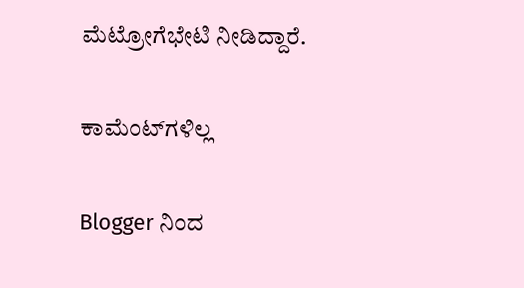ಮೆಟ್ರೋಗೆಭೇಟಿ ನೀಡಿದ್ದಾರೆ.

ಕಾಮೆಂಟ್‌ಗಳಿಲ್ಲ

Blogger ನಿಂದ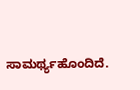ಸಾಮರ್ಥ್ಯಹೊಂದಿದೆ.